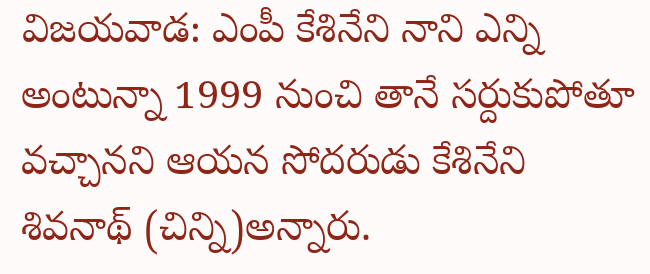విజయవాడ: ఎంపీ కేశినేని నాని ఎన్ని అంటున్నా 1999 నుంచి తానే సర్దుకుపోతూ వచ్చానని ఆయన సోదరుడు కేశినేని శివనాథ్ (చిన్ని)అన్నారు.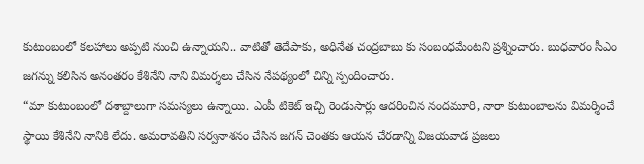కుటుంబంలో కలహాలు అప్పటి నుంచి ఉన్నాయని.. వాటితో తెదేపాకు, అధినేత చంద్రబాబు కు సంబంధమేంటని ప్రశ్నించారు. బుధవారం సీఎం జగన్ను కలిసిన అనంతరం కేశినేని నాని విమర్శలు చేసిన నేపథ్యంలో చిన్ని స్పందించారు.
“మా కుటుంబంలో దశాబ్దాలుగా సమస్యలు ఉన్నాయి. ఎంపీ టికెట్ ఇచ్చి రెండుసార్లు ఆదరించిన నందమూరి, నారా కుటుంబాలను విమర్శించే స్థాయి కేశినేని నానికి లేదు. అమరావతిని సర్వనాశనం చేసిన జగన్ చెంతకు ఆయన చేరడాన్ని విజయవాడ ప్రజలు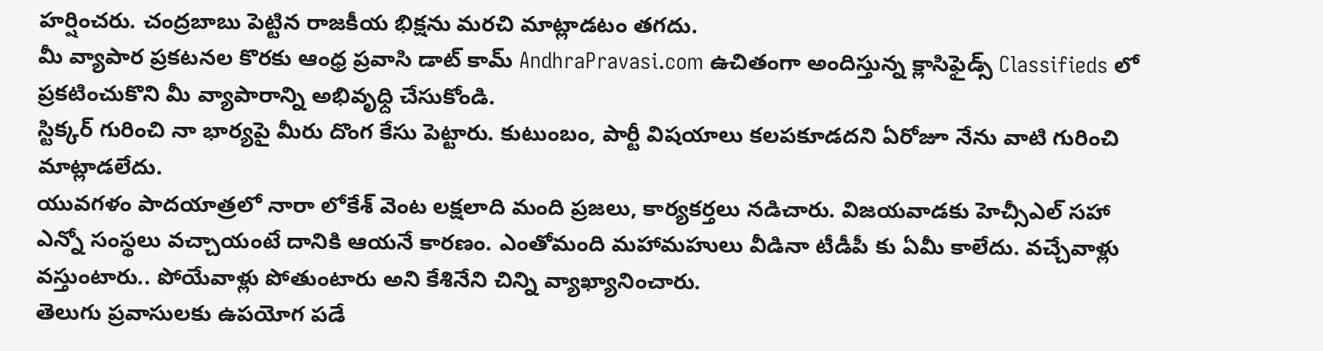హర్షించరు. చంద్రబాబు పెట్టిన రాజకీయ భిక్షను మరచి మాట్లాడటం తగదు.
మీ వ్యాపార ప్రకటనల కొరకు ఆంధ్ర ప్రవాసి డాట్ కామ్ AndhraPravasi.com ఉచితంగా అందిస్తున్న క్లాసిఫైడ్స్ Classifieds లో ప్రకటించుకొని మీ వ్యాపారాన్ని అభివృధ్ది చేసుకోండి.
స్టిక్కర్ గురించి నా భార్యపై మీరు దొంగ కేసు పెట్టారు. కుటుంబం, పార్టీ విషయాలు కలపకూడదని ఏరోజూ నేను వాటి గురించి మాట్లాడలేదు.
యువగళం పాదయాత్రలో నారా లోకేశ్ వెంట లక్షలాది మంది ప్రజలు, కార్యకర్తలు నడిచారు. విజయవాడకు హెచ్సీఎల్ సహా ఎన్నో సంస్థలు వచ్చాయంటే దానికి ఆయనే కారణం. ఎంతోమంది మహామహులు వీడినా టీడీపీ కు ఏమీ కాలేదు. వచ్చేవాళ్లు వస్తుంటారు.. పోయేవాళ్లు పోతుంటారు అని కేశినేని చిన్ని వ్యాఖ్యానించారు.
తెలుగు ప్రవాసులకు ఉపయోగ పడే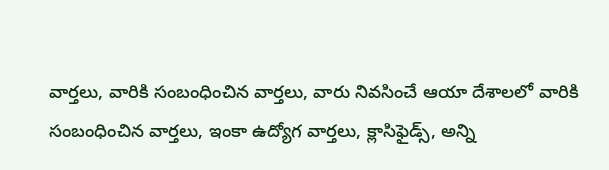వార్తలు, వారికి సంబంధించిన వార్తలు, వారు నివసించే ఆయా దేశాలలో వారికి సంబంధించిన వార్తలు, ఇంకా ఉద్యోగ వార్తలు, క్లాసిఫైడ్స్, అన్ని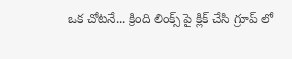ఒక చోటనే... క్రింది లింక్స్ పై క్లిక్ చేసి గ్రూప్ లో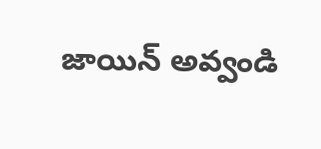జాయిన్ అవ్వండి